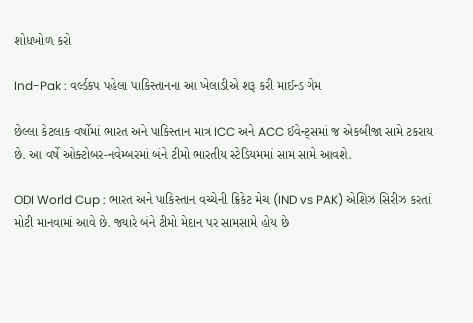શોધખોળ કરો

Ind-Pak : વર્લ્ડકપ પહેલા પાકિસ્તાનના આ ખેલાડીએ શરૂ કરી માઈન્ડ ગેમ

છેલ્લા કેટલાક વર્ષોમાં ભારત અને પાકિસ્તાન માત્ર ICC અને ACC ઈવેન્ટ્સમાં જ એકબીજા સામે ટકરાય છે. આ વર્ષે ઓક્ટોબર-નવેમ્બરમાં બંને ટીમો ભારતીય સ્ટેડિયમમાં સામ સામે આવશે.

ODI World Cup : ભારત અને પાકિસ્તાન વચ્ચેની ક્રિકેટ મેચ (IND vs PAK) એશિઝ સિરીઝ કરતાં મોટી માનવામાં આવે છે. જ્યારે બંને ટીમો મેદાન પર સામસામે હોય છે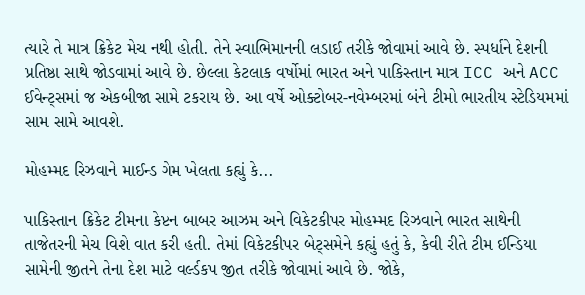ત્યારે તે માત્ર ક્રિકેટ મેચ નથી હોતી. તેને સ્વાભિમાનની લડાઈ તરીકે જોવામાં આવે છે. સ્પર્ધાને દેશની પ્રતિષ્ઠા સાથે જોડવામાં આવે છે. છેલ્લા કેટલાક વર્ષોમાં ભારત અને પાકિસ્તાન માત્ર ICC અને ACC ઈવેન્ટ્સમાં જ એકબીજા સામે ટકરાય છે. આ વર્ષે ઓક્ટોબર-નવેમ્બરમાં બંને ટીમો ભારતીય સ્ટેડિયમમાં સામ સામે આવશે.

મોહમ્મદ રિઝવાને માઈન્ડ ગેમ ખેલતા કહ્યું કે...

પાકિસ્તાન ક્રિકેટ ટીમના કેપ્ટન બાબર આઝમ અને વિકેટકીપર મોહમ્મદ રિઝવાને ભારત સાથેની તાજેતરની મેચ વિશે વાત કરી હતી. તેમાં વિકેટકીપર બેટ્સમેને કહ્યું હતું કે, કેવી રીતે ટીમ ઈન્ડિયા સામેની જીતને તેના દેશ માટે વર્લ્ડકપ જીત તરીકે જોવામાં આવે છે. જોકે,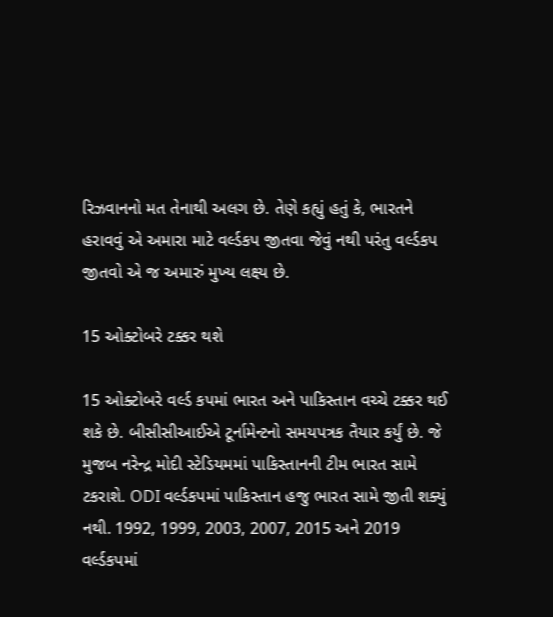રિઝવાનનો મત તેનાથી અલગ છે. તેણે કહ્યું હતું કે, ભારતને હરાવવું એ અમારા માટે વર્લ્ડકપ જીતવા જેવું નથી પરંતુ વર્લ્ડકપ જીતવો એ જ અમારું મુખ્ય લક્ષ્ય છે.

15 ઓક્ટોબરે ટક્કર થશે

15 ઓક્ટોબરે વર્લ્ડ કપમાં ભારત અને પાકિસ્તાન વચ્ચે ટક્કર થઈ શકે છે. બીસીસીઆઈએ ટૂર્નામેન્ટનો સમયપત્રક તૈયાર કર્યું છે. જે મુજબ નરેન્દ્ર મોદી સ્ટેડિયમમાં પાકિસ્તાનની ટીમ ભારત સામે ટકરાશે. ODI વર્લ્ડકપમાં પાકિસ્તાન હજુ ભારત સામે જીતી શક્યું નથી. 1992, 1999, 2003, 2007, 2015 અને 2019 વર્લ્ડકપમાં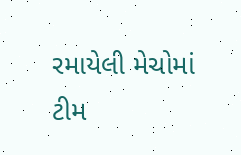રમાયેલી મેચોમાં ટીમ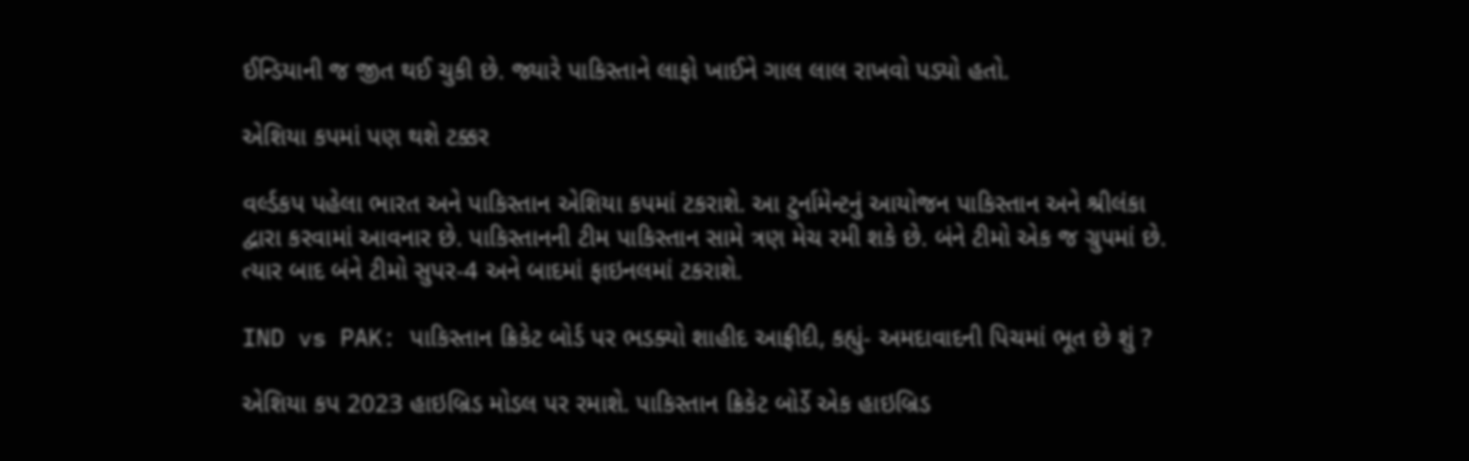ઈન્ડિયાની જ જીત થઈ ચુકી છે. જ્યારે પાકિસ્તાને લાફો ખાઈને ગાલ લાલ રાખવો પડ્યો હતો.

એશિયા કપમાં પણ થશે ટક્કર

વર્લ્ડકપ પહેલા ભારત અને પાકિસ્તાન એશિયા કપમાં ટકરાશે. આ ટુર્નામેન્ટનું આયોજન પાકિસ્તાન અને શ્રીલંકા દ્વારા કરવામાં આવનાર છે. પાકિસ્તાનની ટીમ પાકિસ્તાન સામે ત્રણ મેચ રમી શકે છે. બંને ટીમો એક જ ગ્રુપમાં છે. ત્યાર બાદ બંને ટીમો સુપર-4 અને બાદમાં ફાઇનલમાં ટકરાશે.

IND vs PAK: પાકિસ્તાન ક્રિકેટ બોર્ડ પર ભડક્યો શાહીદ આફ્રીદી, કહ્યું- અમદાવાદની પિચમાં ભૂત છે શું ?

એશિયા કપ 2023 હાઇબ્રિડ મોડલ પર રમાશે. પાકિસ્તાન ક્રિકેટ બોર્ડે એક હાઇબ્રિડ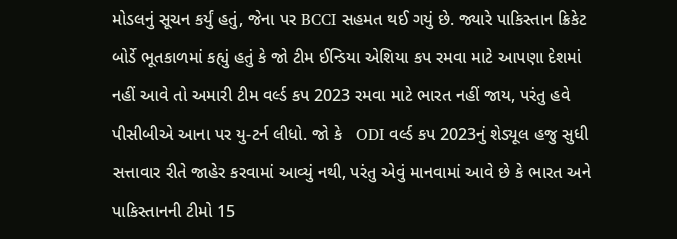મોડલનું સૂચન કર્યું હતું, જેના પર BCCI સહમત થઈ ગયું છે. જ્યારે પાકિસ્તાન ક્રિકેટ બોર્ડે ભૂતકાળમાં કહ્યું હતું કે જો ટીમ ઈન્ડિયા એશિયા કપ રમવા માટે આપણા દેશમાં નહીં આવે તો અમારી ટીમ વર્લ્ડ કપ 2023 રમવા માટે ભારત નહીં જાય, પરંતુ હવે પીસીબીએ આના પર યુ-ટર્ન લીધો. જો કે   ODI વર્લ્ડ કપ 2023નું શેડ્યૂલ હજુ સુધી સત્તાવાર રીતે જાહેર કરવામાં આવ્યું નથી, પરંતુ એવું માનવામાં આવે છે કે ભારત અને પાકિસ્તાનની ટીમો 15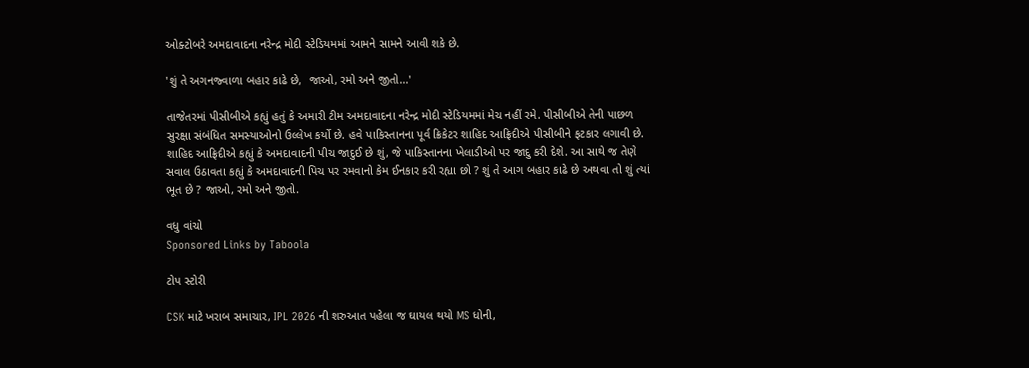ઓક્ટોબરે અમદાવાદના નરેન્દ્ર મોદી સ્ટેડિયમમાં આમને સામને આવી શકે છે.

'શું તે અગનજ્વાળા બહાર કાઢે છે,  જાઓ, રમો અને જીતો...'

તાજેતરમાં પીસીબીએ કહ્યું હતું કે અમારી ટીમ અમદાવાદના નરેન્દ્ર મોદી સ્ટેડિયમમાં મેચ નહીં રમે. પીસીબીએ તેની પાછળ સુરક્ષા સંબંધિત સમસ્યાઓનો ઉલ્લેખ કર્યો છે. હવે પાકિસ્તાનના પૂર્વ ક્રિકેટર શાહિદ આફ્રિદીએ પીસીબીને ફટકાર લગાવી છે. શાહિદ આફ્રિદીએ કહ્યું કે અમદાવાદની પીચ જાદુઈ છે શું, જે પાકિસ્તાનના ખેલાડીઓ પર જાદુ કરી દેશે. આ સાથે જ તેણે સવાલ ઉઠાવતા કહ્યું કે અમદાવાદની પિચ પર રમવાનો કેમ ઈનકાર કરી રહ્યા છો ? શું તે આગ બહાર કાઢે છે અથવા તો શું ત્યાં ભૂત છે ? જાઓ, રમો અને જીતો.

વધુ વાંચો
Sponsored Links by Taboola

ટોપ સ્ટોરી

CSK માટે ખરાબ સમાચાર, IPL 2026 ની શરુઆત પહેલા જ ઘાયલ થયો MS ધોની,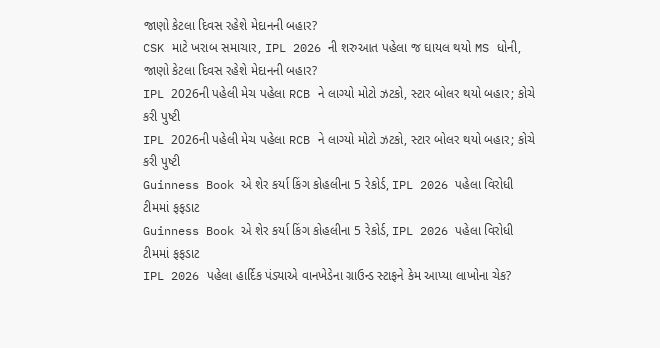જાણો કેટલા દિવસ રહેશે મેદાનની બહાર?
CSK માટે ખરાબ સમાચાર, IPL 2026 ની શરુઆત પહેલા જ ઘાયલ થયો MS ધોની, જાણો કેટલા દિવસ રહેશે મેદાનની બહાર?
IPL 2026ની પહેલી મેચ પહેલા RCB ને લાગ્યો મોટો ઝટકો, સ્ટાર બોલર થયો બહાર; કોચે કરી પુષ્ટી
IPL 2026ની પહેલી મેચ પહેલા RCB ને લાગ્યો મોટો ઝટકો, સ્ટાર બોલર થયો બહાર; કોચે કરી પુષ્ટી
Guinness Book એ શેર કર્યા કિંગ કોહલીના 5 રેકોર્ડ, IPL 2026 પહેલા વિરોધી ટીમમાં ફફડાટ
Guinness Book એ શેર કર્યા કિંગ કોહલીના 5 રેકોર્ડ, IPL 2026 પહેલા વિરોધી ટીમમાં ફફડાટ
IPL 2026 પહેલા હાર્દિક પંડ્યાએ વાનખેડેના ગ્રાઉન્ડ સ્ટાફને કેમ આપ્યા લાખોના ચેક?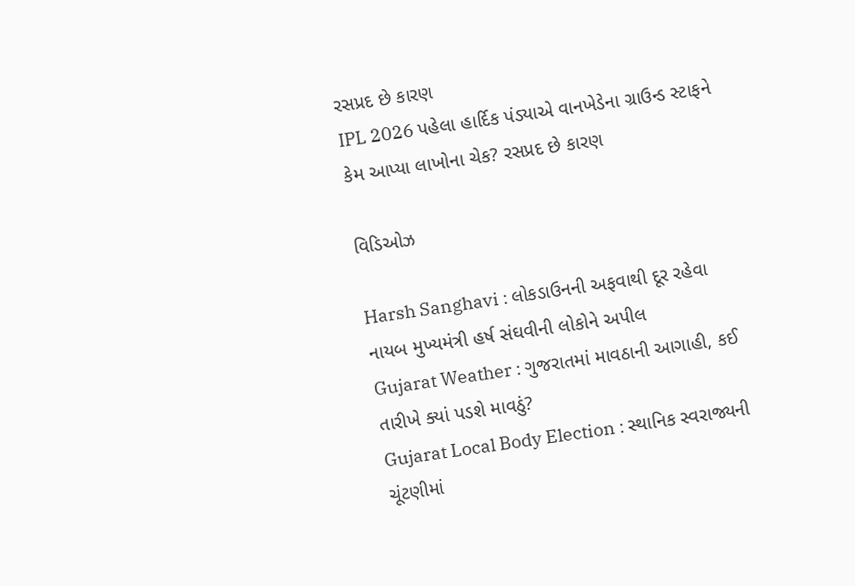રસપ્રદ છે કારણ
IPL 2026 પહેલા હાર્દિક પંડ્યાએ વાનખેડેના ગ્રાઉન્ડ સ્ટાફને કેમ આપ્યા લાખોના ચેક? રસપ્રદ છે કારણ

વિડિઓઝ

Harsh Sanghavi : લોકડાઉનની અફવાથી દૂર રહેવા નાયબ મુખ્યમંત્રી હર્ષ સંઘવીની લોકોને અપીલ
Gujarat Weather : ગુજરાતમાં માવઠાની આગાહી, કઈ તારીખે ક્યાં પડશે માવઠું?
Gujarat Local Body Election : સ્થાનિક સ્વરાજ્યની ચૂંટણીમાં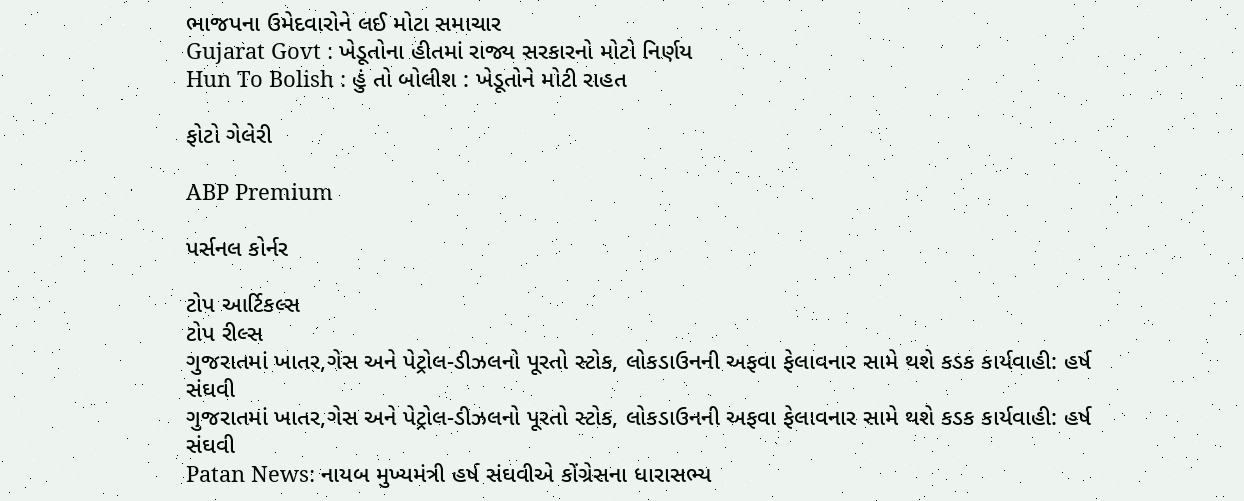ભાજપના ઉમેદવારોને લઈ મોટા સમાચાર
Gujarat Govt : ખેડૂતોના હીતમાં રાજ્ય સરકારનો મોટો નિર્ણય
Hun To Bolish : હું તો બોલીશ : ખેડૂતોને મોટી રાહત

ફોટો ગેલેરી

ABP Premium

પર્સનલ કોર્નર

ટોપ આર્ટિકલ્સ
ટોપ રીલ્સ
ગુજરાતમાં ખાતર,ગેસ અને પેટ્રોલ-ડીઝલનો પૂરતો સ્ટોક, લોકડાઉનની અફવા ફેલાવનાર સામે થશે કડક કાર્યવાહી: હર્ષ સંઘવી
ગુજરાતમાં ખાતર,ગેસ અને પેટ્રોલ-ડીઝલનો પૂરતો સ્ટોક, લોકડાઉનની અફવા ફેલાવનાર સામે થશે કડક કાર્યવાહી: હર્ષ સંઘવી
Patan News: નાયબ મુખ્યમંત્રી હર્ષ સંઘવીએ કોંગ્રેસના ધારાસભ્ય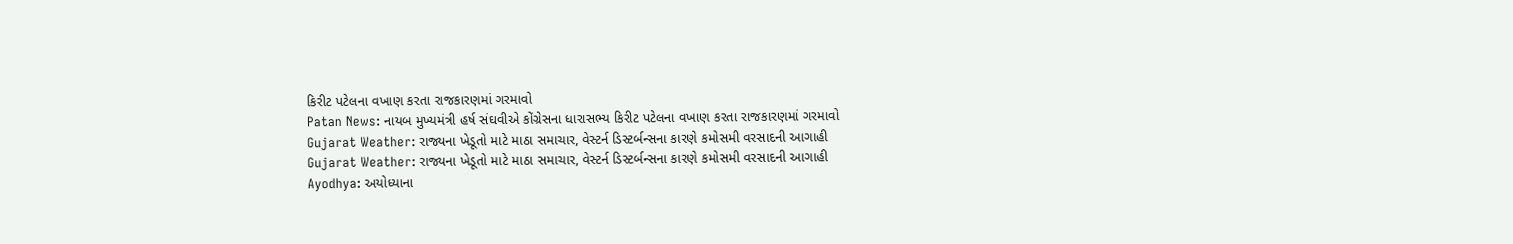કિરીટ પટેલના વખાણ કરતા રાજકારણમાં ગરમાવો
Patan News: નાયબ મુખ્યમંત્રી હર્ષ સંઘવીએ કોંગ્રેસના ધારાસભ્ય કિરીટ પટેલના વખાણ કરતા રાજકારણમાં ગરમાવો
Gujarat Weather: રાજ્યના ખેડૂતો માટે માઠા સમાચાર, વેસ્ટર્ન ડિસ્ટર્બન્સના કારણે કમોસમી વરસાદની આગાહી
Gujarat Weather: રાજ્યના ખેડૂતો માટે માઠા સમાચાર, વેસ્ટર્ન ડિસ્ટર્બન્સના કારણે કમોસમી વરસાદની આગાહી
Ayodhya: અયોધ્યાના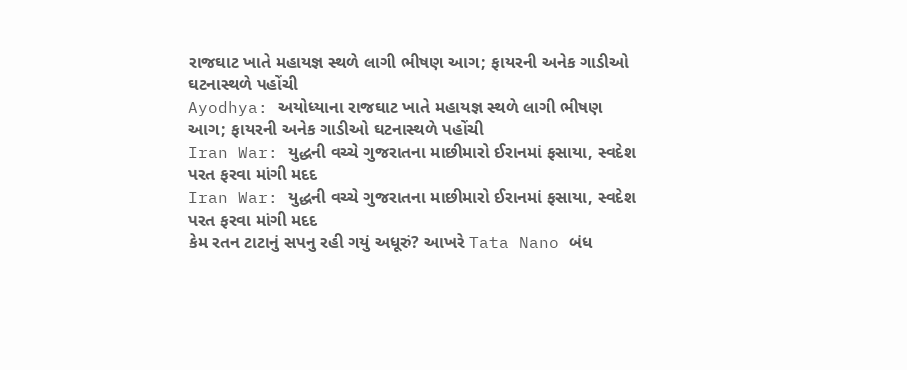રાજઘાટ ખાતે મહાયજ્ઞ સ્થળે લાગી ભીષણ આગ; ફાયરની અનેક ગાડીઓ ઘટનાસ્થળે પહોંચી
Ayodhya: અયોધ્યાના રાજઘાટ ખાતે મહાયજ્ઞ સ્થળે લાગી ભીષણ આગ; ફાયરની અનેક ગાડીઓ ઘટનાસ્થળે પહોંચી
Iran War: યુદ્ધની વચ્ચે ગુજરાતના માછીમારો ઈરાનમાં ફસાયા, સ્વદેશ પરત ફરવા માંગી મદદ
Iran War: યુદ્ધની વચ્ચે ગુજરાતના માછીમારો ઈરાનમાં ફસાયા, સ્વદેશ પરત ફરવા માંગી મદદ
કેમ રતન ટાટાનું સપનુ રહી ગયું અધૂરું? આખરે Tata Nano બંધ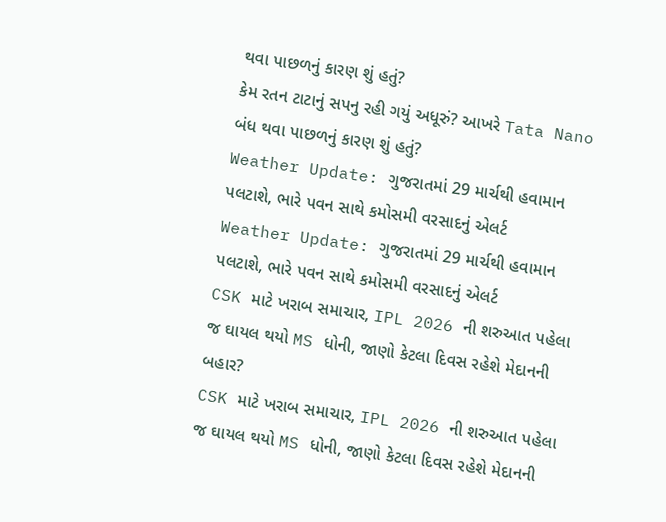થવા પાછળનું કારણ શું હતું?
કેમ રતન ટાટાનું સપનુ રહી ગયું અધૂરું? આખરે Tata Nano બંધ થવા પાછળનું કારણ શું હતું?
Weather Update: ગુજરાતમાં 29 માર્ચથી હવામાન પલટાશે, ભારે પવન સાથે કમોસમી વરસાદનું એલર્ટ
Weather Update: ગુજરાતમાં 29 માર્ચથી હવામાન પલટાશે, ભારે પવન સાથે કમોસમી વરસાદનું એલર્ટ
CSK માટે ખરાબ સમાચાર, IPL 2026 ની શરુઆત પહેલા જ ઘાયલ થયો MS ધોની, જાણો કેટલા દિવસ રહેશે મેદાનની બહાર?
CSK માટે ખરાબ સમાચાર, IPL 2026 ની શરુઆત પહેલા જ ઘાયલ થયો MS ધોની, જાણો કેટલા દિવસ રહેશે મેદાનની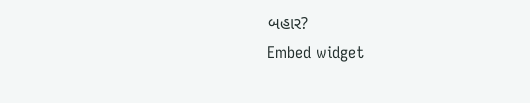બહાર?
Embed widget